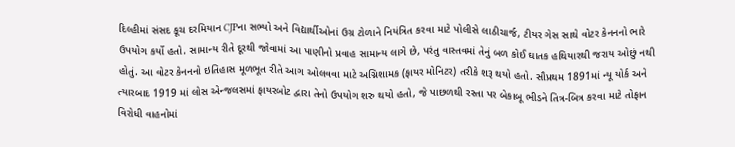દિલ્હીમાં સંસદ કૂચ દરમિયાન CJPના સભ્યો અને વિદ્યાર્થીઓનાં ઉગ્ર ટોળાને નિયંત્રિત કરવા માટે પોલીસે લાઠીચાર્જ, ટીયર ગેસ સાથે વોટર કેનનનો ભારે ઉપયોગ કર્યો હતો. સામાન્ય રીતે દૂરથી જોવામાં આ પાણીનો પ્રવાહ સામાન્ય લાગે છે, પરંતુ વાસ્તવમાં તેનું બળ કોઈ ઘાતક હથિયારથી જરાય ઓછું નથી હોતું. આ વોટર કેનનનો ઇતિહાસ મૂળભૂત રીતે આગ ઓલવવા માટે અગ્નિશામક (ફાયર મોનિટર) તરીકે શરૂ થયો હતો. સૌપ્રથમ 1891માં ન્યૂ યોર્ક અને ત્યારબાદ 1919 માં લોસ એન્જલસમાં ફાયરબોટ દ્વારા તેનો ઉપયોગ શરુ થયો હતો, જે પાછળથી રસ્તા પર બેકાબૂ ભીડને તિત્ર-બિત્ર કરવા માટે તોફાન વિરોધી વાહનોમાં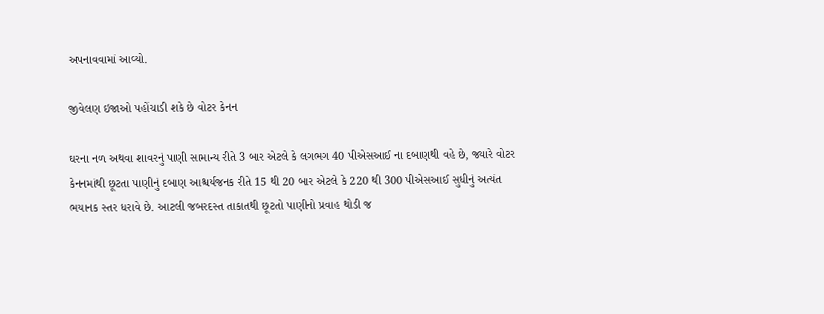અપનાવવામાં આવ્યો.

જીવેલણ ઇજાઓ પહોંચાડી શકે છે વોટર કેનન

ઘરના નળ અથવા શાવરનું પાણી સામાન્ય રીતે 3 બાર એટલે કે લગભગ 40 પીએસઆઈ ના દબાણથી વહે છે, જ્યારે વોટર કેનનમાંથી છૂટતા પાણીનું દબાણ આશ્ચર્યજનક રીતે 15 થી 20 બાર એટલે કે 220 થી 300 પીએસઆઈ સુધીનું અત્યંત ભયાનક સ્તર ધરાવે છે. આટલી જબરદસ્ત તાકાતથી છૂટતો પાણીનો પ્રવાહ થોડી જ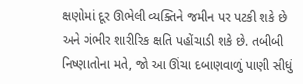ક્ષણોમાં દૂર ઊભેલી વ્યક્તિને જમીન પર પટકી શકે છે અને ગંભીર શારીરિક ક્ષતિ પહોંચાડી શકે છે. તબીબી નિષ્ણાતોના મતે, જો આ ઊંચા દબાણવાળું પાણી સીધું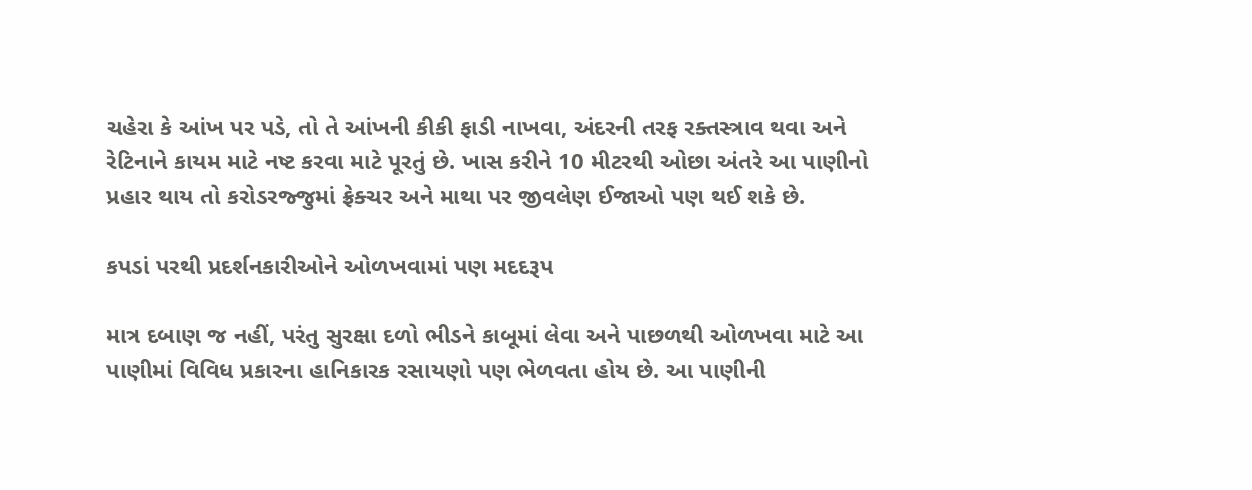ચહેરા કે આંખ પર પડે, તો તે આંખની કીકી ફાડી નાખવા, અંદરની તરફ રક્તસ્ત્રાવ થવા અને રેટિનાને કાયમ માટે નષ્ટ કરવા માટે પૂરતું છે. ખાસ કરીને 10 મીટરથી ઓછા અંતરે આ પાણીનો પ્રહાર થાય તો કરોડરજ્જુમાં ફ્રેક્ચર અને માથા પર જીવલેણ ઈજાઓ પણ થઈ શકે છે.

કપડાં પરથી પ્રદર્શનકારીઓને ઓળખવામાં પણ મદદરૂપ

માત્ર દબાણ જ નહીં, પરંતુ સુરક્ષા દળો ભીડને કાબૂમાં લેવા અને પાછળથી ઓળખવા માટે આ પાણીમાં વિવિધ પ્રકારના હાનિકારક રસાયણો પણ ભેળવતા હોય છે. આ પાણીની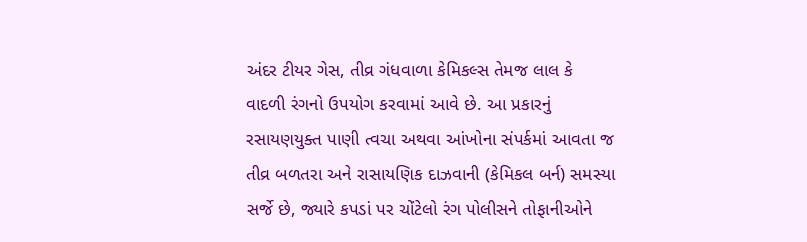અંદર ટીયર ગેસ, તીવ્ર ગંધવાળા કેમિકલ્સ તેમજ લાલ કે વાદળી રંગનો ઉપયોગ કરવામાં આવે છે. આ પ્રકારનું રસાયણયુક્ત પાણી ત્વચા અથવા આંખોના સંપર્કમાં આવતા જ તીવ્ર બળતરા અને રાસાયણિક દાઝવાની (કેમિકલ બર્ન) સમસ્યા સર્જે છે, જ્યારે કપડાં પર ચોંટેલો રંગ પોલીસને તોફાનીઓને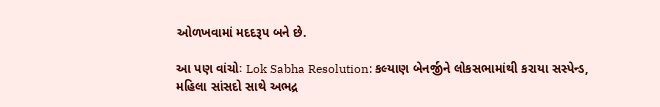ઓળખવામાં મદદરૂપ બને છે.

આ પણ વાંચોઃ Lok Sabha Resolution: કલ્યાણ બેનર્જીને લોકસભામાંથી કરાયા સસ્પેન્ડ, મહિલા સાંસદો સાથે અભદ્ર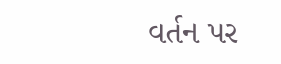વર્તન પર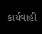કાર્યવાહી